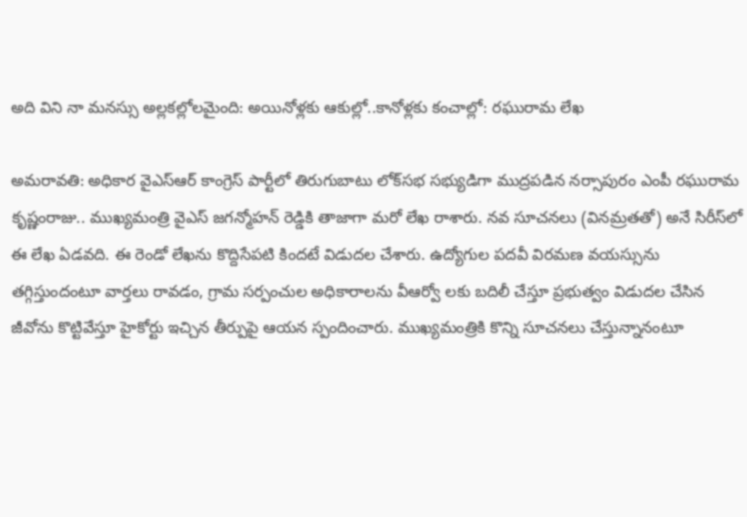అది విని నా మనస్సు అల్లకల్లోలమైంది: అయినోళ్లకు ఆకుల్లో..కానోళ్లకు కంచాల్లో: రఘురామ లేఖ

అమరావతి: అధికార వైఎస్ఆర్ కాంగ్రెస్ పార్టీలో తిరుగుబాటు లోక్‌సభ సభ్యుడిగా ముద్రపడిన నర్సాపురం ఎంపీ రఘురామ కృష్ణంరాజు.. ముఖ్యమంత్రి వైఎస్ జగన్మోహన్ రెడ్డికి తాజాగా మరో లేఖ రాశారు. నవ సూచనలు (వినమ్రతతో) అనే సిరీస్‌‌లో ఈ లేఖ ఏడవది. ఈ రెండో లేఖను కొద్దిసేపటి కిందటే విడుదల చేశారు. ఉద్యోగుల పదవీ విరమణ వయస్సును తగ్గిస్తుందంటూ వార్తలు రావడం, గ్రామ సర్పంచుల అధికారాలను వీఆర్వో లకు బదిలీ చేస్తూ ప్రభుత్వం విడుదల చేసిన జీవోను కొట్టివేస్తూ హైకోర్టు ఇచ్చిన తీర్పుపై ఆయన స్పందించారు. ముఖ్యమంత్రికి కొన్ని సూచనలు చేస్తున్నానంటూ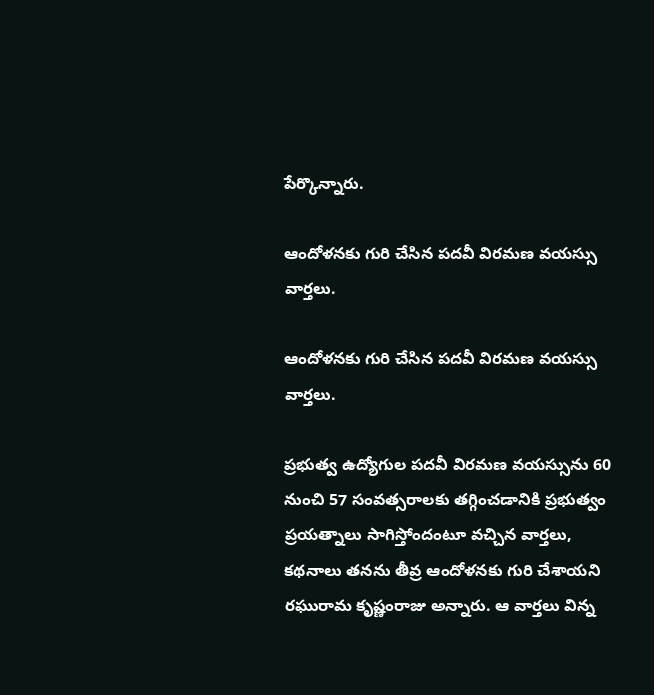పేర్కొన్నారు.

ఆందోళనకు గురి చేసిన పదవీ విరమణ వయస్సు వార్తలు.

ఆందోళనకు గురి చేసిన పదవీ విరమణ వయస్సు వార్తలు.

ప్రభుత్వ ఉద్యోగుల పదవీ విరమణ వయస్సును 60 నుంచి 57 సంవత్సరాలకు తగ్గించడానికి ప్రభుత్వం ప్రయత్నాలు సాగిస్తోందంటూ వచ్చిన వార్తలు, కథనాలు తనను తీవ్ర ఆందోళనకు గురి చేశాయని రఘురామ కృష్ణంరాజు అన్నారు. ఆ వార్తలు విన్న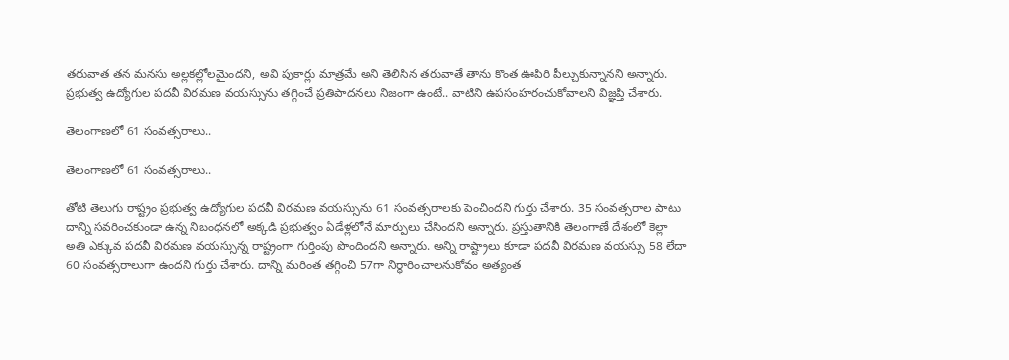తరువాత తన మనసు అల్లకల్లోలమైందని, అవి పుకార్లు మాత్రమే అని తెలిసిన తరువాతే తాను కొంత ఊపిరి పీల్చుకున్నానని అన్నారు. ప్రభుత్వ ఉద్యోగుల పదవీ విరమణ వయస్సును తగ్గించే ప్రతిపాదనలు నిజంగా ఉంటే.. వాటిని ఉపసంహరంచుకోవాలని విజ్ఞప్తి చేశారు.

తెలంగాణలో 61 సంవత్సరాలు..

తెలంగాణలో 61 సంవత్సరాలు..

తోటి తెలుగు రాష్ట్రం ప్రభుత్వ ఉద్యోగుల పదవీ విరమణ వయస్సును 61 సంవత్సరాలకు పెంచిందని గుర్తు చేశారు. 35 సంవత్సరాల పాటు దాన్ని సవరించకుండా ఉన్న నిబంధనలో అక్కడి ప్రభుత్వం ఏడేళ్లలోనే మార్పులు చేసిందని అన్నారు. ప్రస్తుతానికి తెలంగాణే దేశంలో కెల్లా అతి ఎక్కువ పదవీ విరమణ వయస్సున్న రాష్ట్రంగా గుర్తింపు పొందిందని అన్నారు. అన్ని రాష్ట్రాలు కూడా పదవీ విరమణ వయస్సు 58 లేదా 60 సంవత్సరాలుగా ఉందని గుర్తు చేశారు. దాన్ని మరింత తగ్గించి 57గా నిర్ధారించాలనుకోవం అత్యంత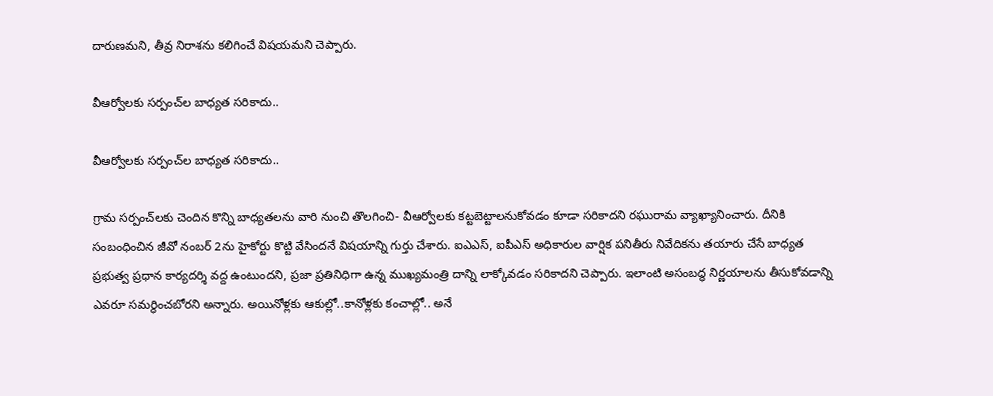దారుణమని, తీవ్ర నిరాశను కలిగించే విషయమని చెప్పారు.

వీఆర్వోలకు సర్పంచ్‌ల బాధ్యత సరికాదు..

వీఆర్వోలకు సర్పంచ్‌ల బాధ్యత సరికాదు..

గ్రామ సర్పంచ్‌లకు చెందిన కొన్ని బాధ్యతలను వారి నుంచి తొలగించి- వీఆర్వోలకు కట్టబెట్టాలనుకోవడం కూడా సరికాదని రఘురామ వ్యాఖ్యానించారు. దీనికి సంబంధించిన జీవో నంబర్ 2ను హైకోర్టు కొట్టి వేసిందనే విషయాన్ని గుర్తు చేశారు. ఐఎఎస్, ఐపీఎస్ అధికారుల వార్షిక పనితీరు నివేదికను తయారు చేసే బాధ్యత ప్రభుత్వ ప్రధాన కార్యదర్శి వద్ద ఉంటుందని, ప్రజా ప్రతినిధిగా ఉన్న ముఖ్యమంత్రి దాన్ని లాక్కోవడం సరికాదని చెప్పారు. ఇలాంటి అసంబద్ధ నిర్ణయాలను తీసుకోవడాన్ని ఎవరూ సమర్థించబోరని అన్నారు. అయినోళ్లకు ఆకుల్లో..కానోళ్లకు కంచాల్లో.. అనే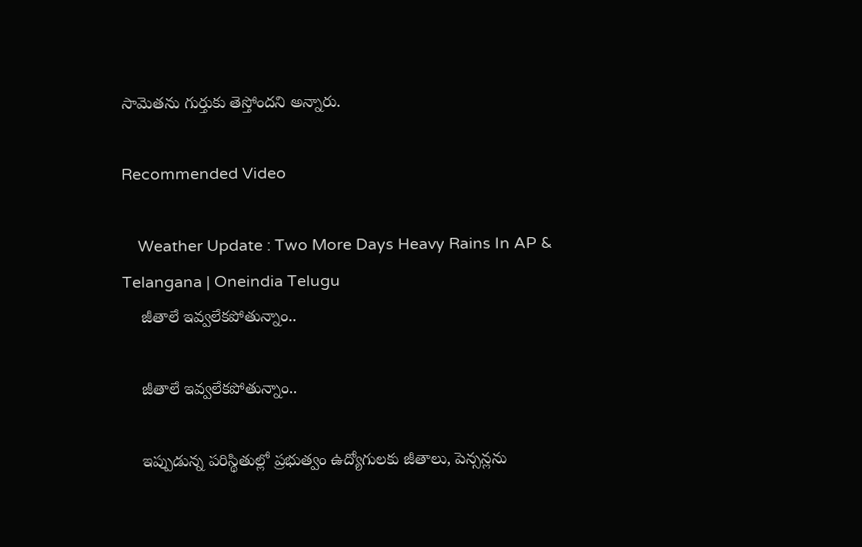సామెతను గుర్తుకు తెస్తోందని అన్నారు.

Recommended Video

    Weather Update : Two More Days Heavy Rains In AP & Telangana | Oneindia Telugu
    జీతాలే ఇవ్వలేకపోతున్నాం..

    జీతాలే ఇవ్వలేకపోతున్నాం..

    ఇప్పుడున్న పరిస్థితుల్లో ప్రభుత్వం ఉద్యోగులకు జీతాలు, పెన్సన్లను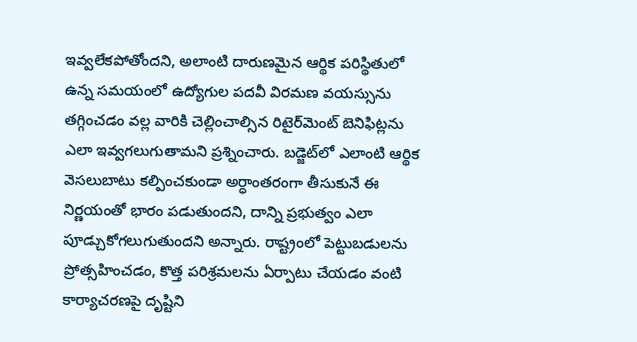ఇవ్వలేకపోతోందని, అలాంటి దారుణమైన ఆర్థిక పరిస్థితులో ఉన్న సమయంలో ఉద్యోగుల పదవీ విరమణ వయస్సును తగ్గించడం వల్ల వారికి చెల్లించాల్సిన రిటైర్‌మెంట్ బెనిఫిట్లను ఎలా ఇవ్వగలుగుతామని ప్రశ్నించారు. బడ్జెట్‌లో ఎలాంటి ఆర్థిక వెసలుబాటు కల్పించకుండా అర్ధాంతరంగా తీసుకునే ఈ నిర్ణయంతో భారం పడుతుందని, దాన్ని ప్రభుత్వం ఎలా పూడ్చుకోగలుగుతుందని అన్నారు. రాష్ట్రంలో పెట్టుబడులను ప్రోత్సహించడం, కొత్త పరిశ్రమలను ఏర్పాటు చేయడం వంటి కార్యాచరణపై దృష్టిని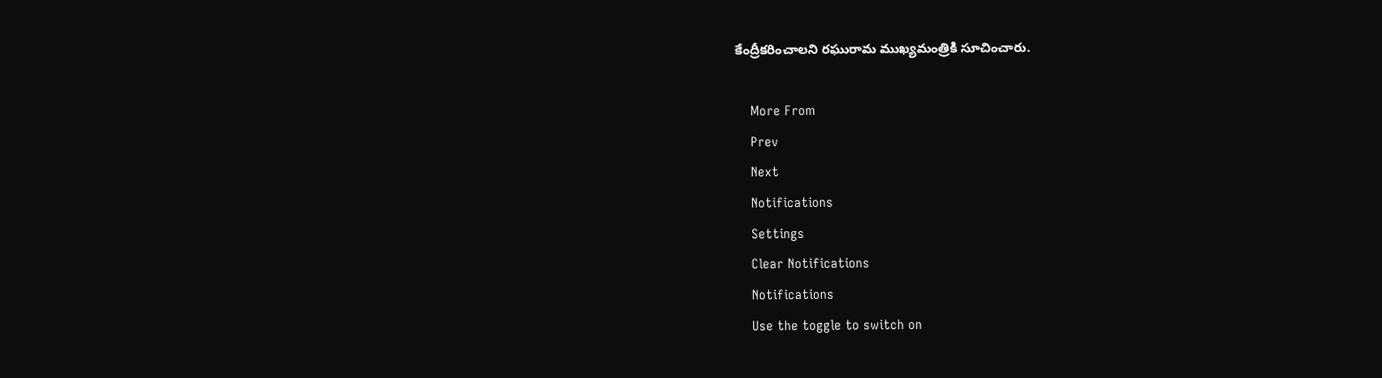కేంద్రీకరించాలని రఘురామ ముఖ్యమంత్రికి సూచించారు.

    More From
    Prev
    Next
    Notifications
    Settings
    Clear Notifications
    Notifications
    Use the toggle to switch on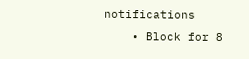notifications
    • Block for 8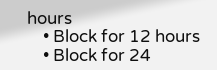hours
    • Block for 12 hours
    • Block for 24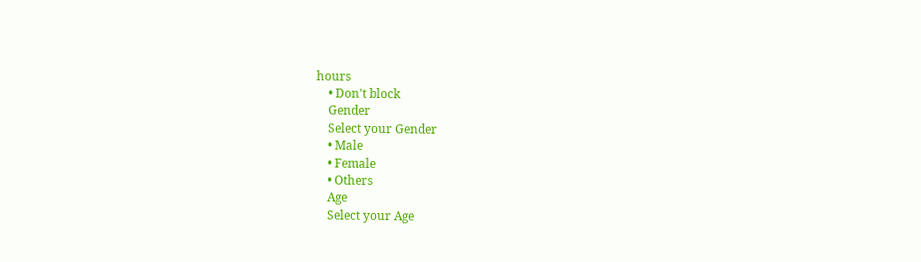hours
    • Don't block
    Gender
    Select your Gender
    • Male
    • Female
    • Others
    Age
    Select your Age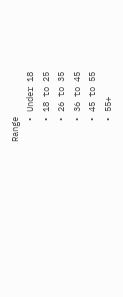Range
    • Under 18
    • 18 to 25
    • 26 to 35
    • 36 to 45
    • 45 to 55
    • 55+